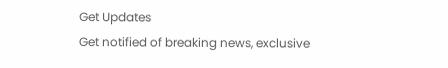Get Updates
Get notified of breaking news, exclusive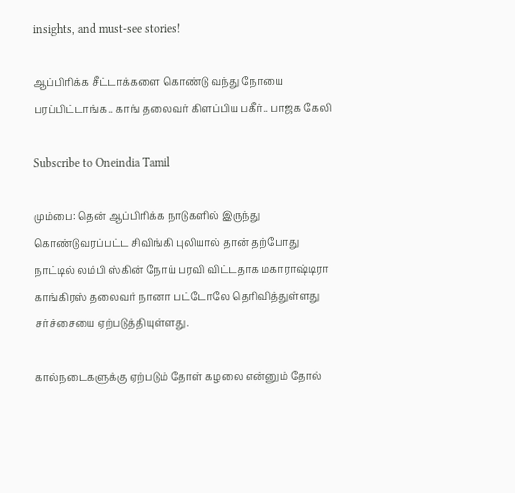insights, and must-see stories!

ஆப்பிரிக்க சீட்டாக்களை கொண்டு வந்து நோயை பரப்பிட்டாங்க.. காங் தலைவர் கிளப்பிய பகீர்.. பாஜக கேலி

Subscribe to Oneindia Tamil

மும்பை: தென் ஆப்பிரிக்க நாடுகளில் இருந்து கொண்டுவரப்பட்ட சிவிங்கி புலியால் தான் தற்போது நாட்டில் லம்பி ஸ்கின் நோய் பரவி விட்டதாக மகாராஷ்டிரா காங்கிரஸ் தலைவர் நானா பட்டோலே தெரிவித்துள்ளது சர்ச்சையை ஏற்படுத்தியுள்ளது.

கால்நடைகளுக்கு ஏற்படும் தோள் கழலை என்னும் தோல்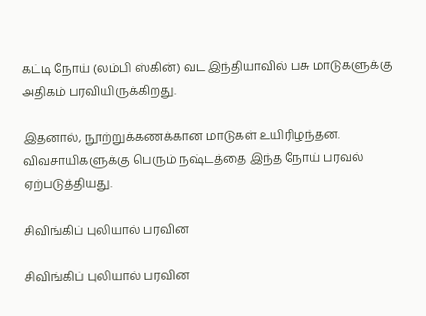கட்டி நோய் (லம்பி ஸ்கின்) வட இந்தியாவில் பசு மாடுகளுக்கு அதிகம் பரவியிருக்கிறது.

இதனால், நூற்றுக்கணக்கான மாடுகள் உயிரிழந்தன. விவசாயிகளுக்கு பெரும் நஷ்டத்தை இந்த நோய் பரவல் ஏற்படுத்தியது.

சிவிங்கிப் புலியால் பரவின

சிவிங்கிப் புலியால் பரவின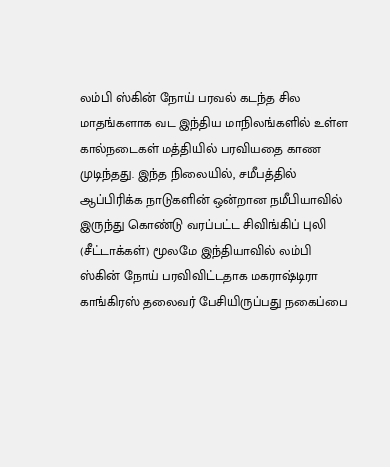லம்பி ஸ்கின் நோய் பரவல் கடந்த சில மாதங்களாக வட இந்திய மாநிலங்களில் உள்ள கால்நடைகள் மத்தியில் பரவியதை காண முடிந்தது. இந்த நிலையில், சமீபத்தில் ஆப்பிரிக்க நாடுகளின் ஒன்றான நமீபியாவில் இருந்து கொண்டு வரப்பட்ட சிவிங்கிப் புலி (சீட்டாக்கள்) மூலமே இந்தியாவில் லம்பி ஸ்கின் நோய் பரவிவிட்டதாக மகராஷ்டிரா காங்கிரஸ் தலைவர் பேசியிருப்பது நகைப்பை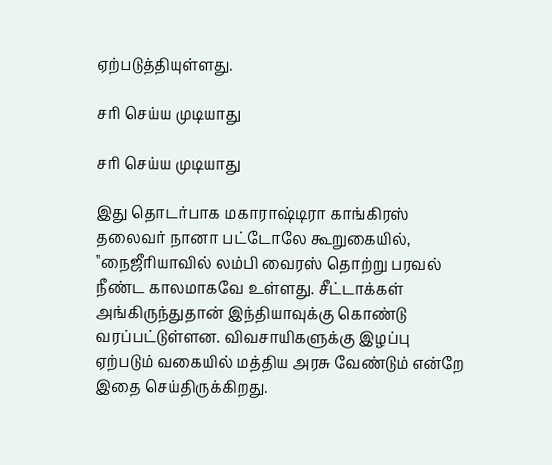ஏற்படுத்தியுள்ளது.

சரி செய்ய முடியாது

சரி செய்ய முடியாது

இது தொடர்பாக மகாராஷ்டிரா காங்கிரஸ் தலைவர் நானா பட்டோலே கூறுகையில், ''நைஜீரியாவில் லம்பி வைரஸ் தொற்று பரவல் நீண்ட காலமாகவே உள்ளது. சீட்டாக்கள் அங்கிருந்துதான் இந்தியாவுக்கு கொண்டு வரப்பட்டுள்ளன. விவசாயிகளுக்கு இழப்பு ஏற்படும் வகையில் மத்திய அரசு வேண்டும் என்றே இதை செய்திருக்கிறது.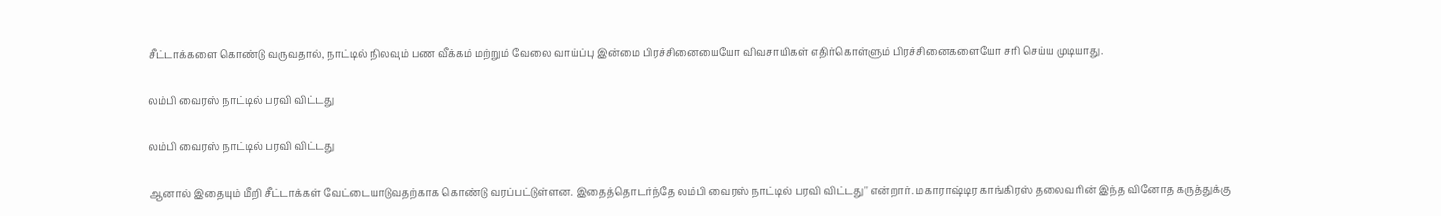சீட்டாக்களை கொண்டு வருவதால், நாட்டில் நிலவும் பண வீக்கம் மற்றும் வேலை வாய்ப்பு இன்மை பிரச்சினையையோ விவசாயிகள் எதிர்கொள்ளும் பிரச்சினைகளையோ சரி செய்ய முடியாது.

லம்பி வைரஸ் நாட்டில் பரவி விட்டது

லம்பி வைரஸ் நாட்டில் பரவி விட்டது

ஆனால் இதையும் மீறி சீட்டாக்கள் வேட்டையாடுவதற்காக கொண்டு வரப்பட்டுள்ளன. இதைத்தொடர்ந்தே லம்பி வைரஸ் நாட்டில் பரவி விட்டது'' என்றார். மகாராஷ்டிர காங்கிரஸ் தலைவரின் இந்த வினோத கருத்துக்கு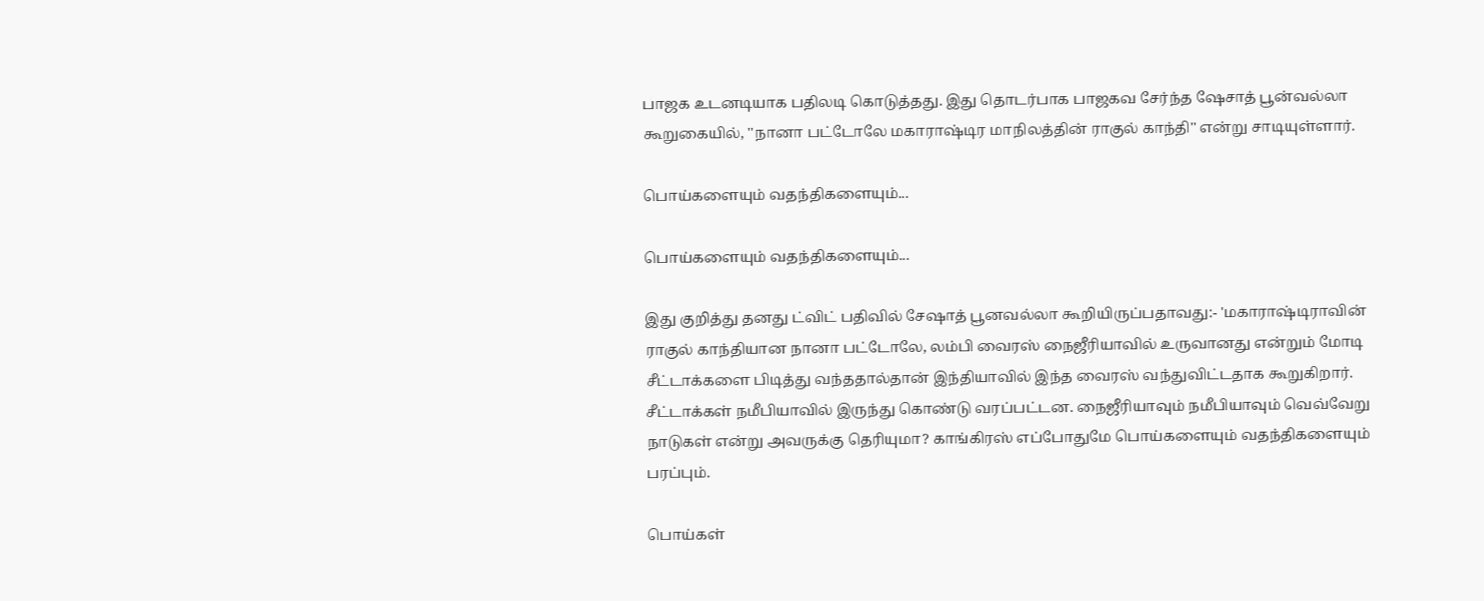பாஜக உடனடியாக பதிலடி கொடுத்தது. இது தொடர்பாக பாஜகவ சேர்ந்த ஷேசாத் பூன்வல்லா கூறுகையில், ''நானா பட்டோலே மகாராஷ்டிர மாநிலத்தின் ராகுல் காந்தி'' என்று சாடியுள்ளார்.

பொய்களையும் வதந்திகளையும்...

பொய்களையும் வதந்திகளையும்...

இது குறித்து தனது ட்விட் பதிவில் சேஷாத் பூனவல்லா கூறியிருப்பதாவது:- 'மகாராஷ்டிராவின் ராகுல் காந்தியான நானா பட்டோலே, லம்பி வைரஸ் நைஜீரியாவில் உருவானது என்றும் மோடி சீட்டாக்களை பிடித்து வந்ததால்தான் இந்தியாவில் இந்த வைரஸ் வந்துவிட்டதாக கூறுகிறார். சீட்டாக்கள் நமீபியாவில் இருந்து கொண்டு வரப்பட்டன. நைஜீரியாவும் நமீபியாவும் வெவ்வேறு நாடுகள் என்று அவருக்கு தெரியுமா? காங்கிரஸ் எப்போதுமே பொய்களையும் வதந்திகளையும் பரப்பும்.

பொய்கள்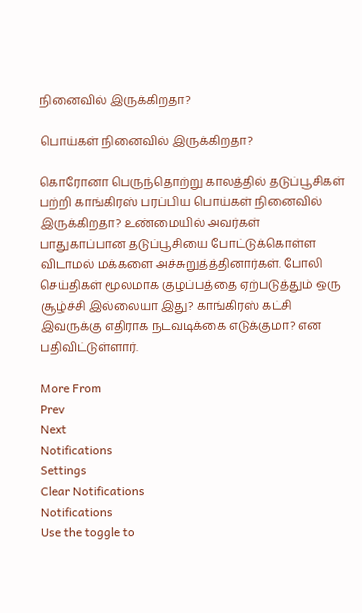நினைவில் இருக்கிறதா?

பொய்கள் நினைவில் இருக்கிறதா?

கொரோனா பெருந்தொற்று காலத்தில் தடுப்பூசிகள் பற்றி காங்கிரஸ் பரப்பிய பொய்கள் நினைவில் இருக்கிறதா? உண்மையில் அவர்கள் பாதுகாப்பான தடுப்பூசியை போட்டுக்கொள்ள விடாமல் மக்களை அச்சுறுத்த்தினார்கள். போலி செய்திகள் மூலமாக குழப்பத்தை ஏற்படுத்தும் ஒரு சூழ்ச்சி இல்லையா இது? காங்கிரஸ் கட்சி இவருக்கு எதிராக நடவடிக்கை எடுக்குமா? என பதிவிட்டுள்ளார்.

More From
Prev
Next
Notifications
Settings
Clear Notifications
Notifications
Use the toggle to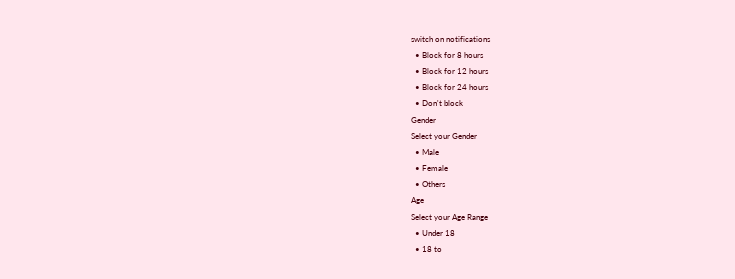switch on notifications
  • Block for 8 hours
  • Block for 12 hours
  • Block for 24 hours
  • Don't block
Gender
Select your Gender
  • Male
  • Female
  • Others
Age
Select your Age Range
  • Under 18
  • 18 to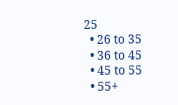25
  • 26 to 35
  • 36 to 45
  • 45 to 55
  • 55+